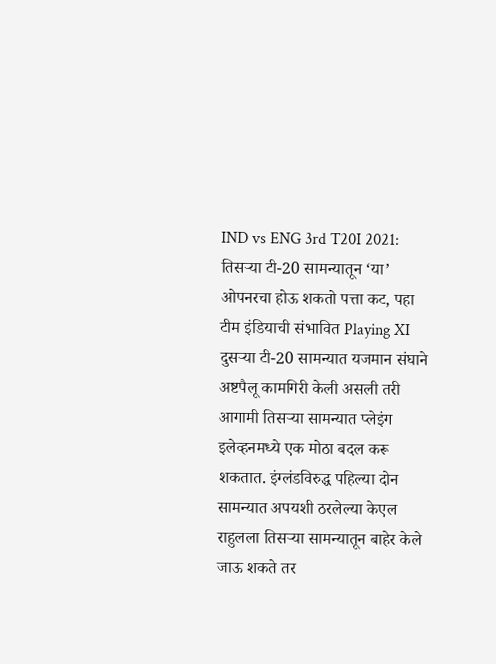IND vs ENG 3rd T20I 2021: तिसऱ्या टी-20 सामन्यातून ‘या’ ओपनरचा होऊ शकतो पत्ता कट, पहा टीम इंडियाची संभावित Playing XI
दुसऱ्या टी-20 सामन्यात यजमान संघाने अष्टपैलू कामगिरी केली असली तरी आगामी तिसऱ्या सामन्यात प्लेइंग इलेव्हनमध्ये एक मोठा बदल करू शकतात. इंग्लंडविरुद्ध पहिल्या दोन सामन्यात अपयशी ठरलेल्या केएल राहुलला तिसऱ्या सामन्यातून बाहेर केले जाऊ शकते तर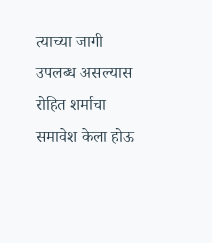त्याच्या जागी उपलब्ध असल्यास रोहित शर्माचा समावेश केला होऊ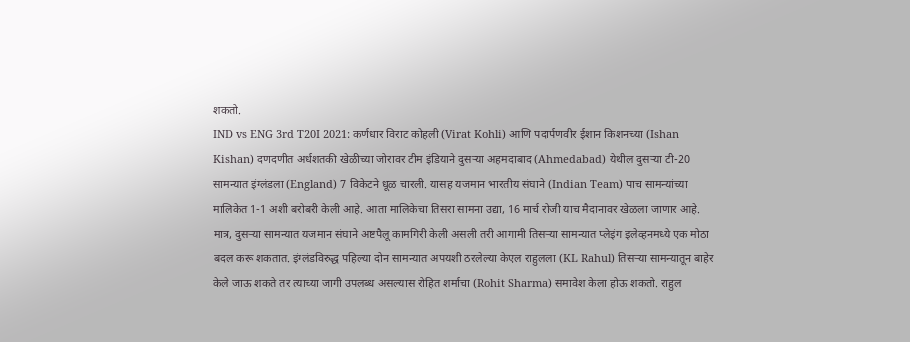शकतो.
IND vs ENG 3rd T20I 2021: कर्णधार विराट कोहली (Virat Kohli) आणि पदार्पणवीर ईशान किशनच्या (Ishan Kishan) दणदणीत अर्धशतकी खेळीच्या जोरावर टीम इंडियाने दुसऱ्या अहमदाबाद (Ahmedabad) येथील दुसऱ्या टी-20 सामन्यात इंग्लंडला (England) 7 विकेटने धूळ चारली. यासह यजमान भारतीय संघाने (Indian Team) पाच सामन्यांच्या मालिकेत 1-1 अशी बरोबरी केली आहे. आता मालिकेचा तिसरा सामना उद्या, 16 मार्च रोजी याच मैदानावर खेळला जाणार आहे. मात्र, दुसऱ्या सामन्यात यजमान संघाने अष्टपैलू कामगिरी केली असली तरी आगामी तिसऱ्या सामन्यात प्लेइंग इलेव्हनमध्ये एक मोठा बदल करू शकतात. इंग्लंडविरुद्ध पहिल्या दोन सामन्यात अपयशी ठरलेल्या केएल राहुलला (KL Rahul) तिसऱ्या सामन्यातून बाहेर केले जाऊ शकते तर त्याच्या जागी उपलब्ध असल्यास रोहित शर्माचा (Rohit Sharma) समावेश केला होऊ शकतो. राहुल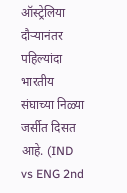ऑस्ट्रेलिया दौऱ्यानंतर पहिल्यांदा भारतीय संघाच्या निळ्या जर्सीत दिसत आहे. (IND vs ENG 2nd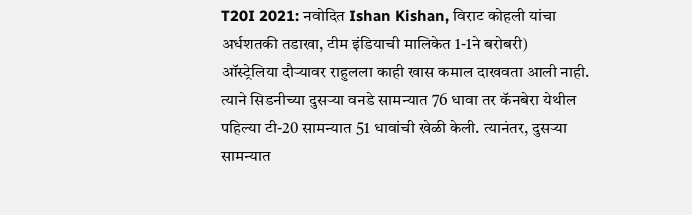T20I 2021: नवोदित Ishan Kishan, विराट कोहली यांचा अर्धशतकी तडाखा, टीम इंडियाची मालिकेत 1-1ने बरोबरी)
ऑस्ट्रेलिया दौऱ्यावर राहुलला काही खास कमाल दाखवता आली नाही. त्याने सिडनीच्या दुसऱ्या वनडे सामन्यात 76 धावा तर कॅनबेरा येथील पहिल्या टी-20 सामन्यात 51 धावांची खेळी केली. त्यानंतर, दुसऱ्या सामन्यात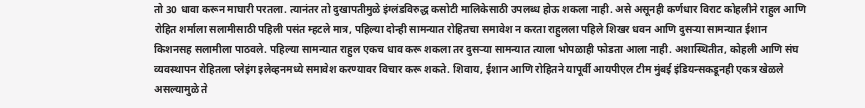तो 30 धावा करून माघारी परतला. त्यानंतर तो दुखापतीमुळे इंग्लंडविरुद्ध कसोटी मालिकेसाठी उपलब्ध होऊ शकला नाही. असे असूनही कर्णधार विराट कोहलीने राहुल आणि रोहित शर्माला सलामीसाठी पहिली पसंत म्हटले मात्र, पहिल्या दोन्ही सामन्यात रोहितचा समावेश न करता राहुलला पहिले शिखर धवन आणि दुसऱ्या सामन्यात ईशान किशनसह सलामीला पाठवले. पहिल्या सामन्यात राहुल एकच धाव करू शकला तर दुसऱ्या सामन्यात त्याला भोपळाही फोडता आला नाही. अशास्थितीत, कोहली आणि संघ व्यवस्थापन रोहितला प्लेइंग इलेव्हनमध्ये समावेश करण्यावर विचार करू शकते. शिवाय, ईशान आणि रोहितने यापूर्वी आयपीएल टीम मुंबई इंडियन्सकडूनही एकत्र खेळले असल्यामुळे ते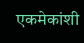एकमेकांशी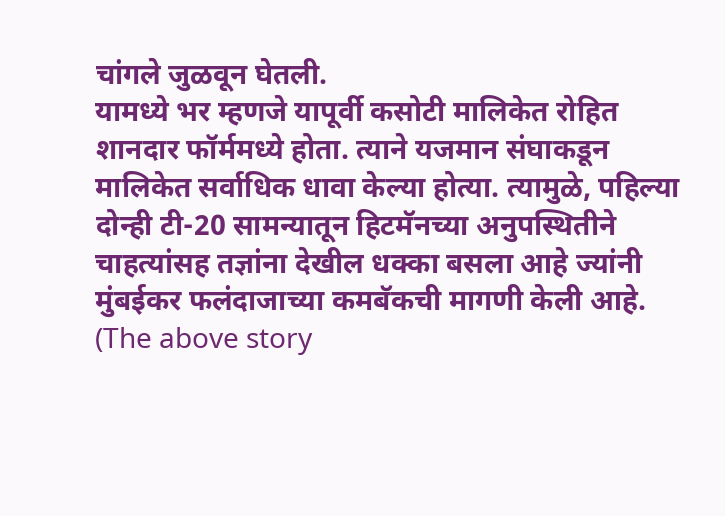चांगले जुळवून घेतली.
यामध्ये भर म्हणजे यापूर्वी कसोटी मालिकेत रोहित शानदार फॉर्ममध्ये होता. त्याने यजमान संघाकडून मालिकेत सर्वाधिक धावा केल्या होत्या. त्यामुळे, पहिल्या दोन्ही टी-20 सामन्यातून हिटमॅनच्या अनुपस्थितीने चाहत्यांसह तज्ञांना देखील धक्का बसला आहे ज्यांनी मुंबईकर फलंदाजाच्या कमबॅकची मागणी केली आहे.
(The above story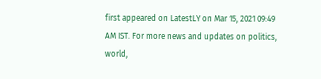first appeared on LatestLY on Mar 15, 2021 09:49 AM IST. For more news and updates on politics, world,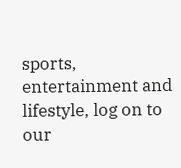sports, entertainment and lifestyle, log on to our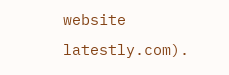website latestly.com).